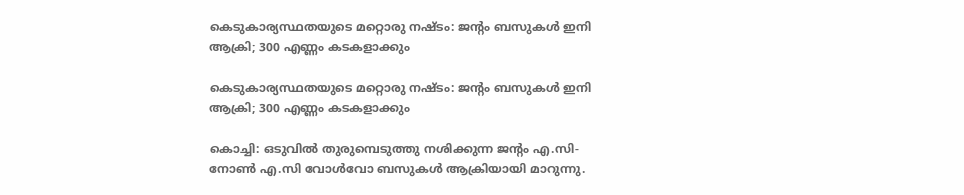കെടുകാര്യസ്ഥതയുടെ മറ്റൊരു നഷ്ടം: ജന്റം ബസുകള്‍ ഇനി ആക്രി; 300 എണ്ണം കടകളാക്കും

കെടുകാര്യസ്ഥതയുടെ മറ്റൊരു നഷ്ടം: ജന്റം ബസുകള്‍ ഇനി ആക്രി; 300 എണ്ണം കടകളാക്കും

കൊച്ചി: ഒടുവില്‍ തുരുമ്പെടുത്തു നശിക്കുന്ന ജന്റം എ.സി-നോണ്‍ എ.സി വോള്‍വോ ബസുകള്‍ ആക്രിയായി മാറുന്നു.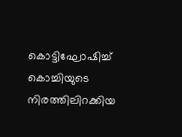കൊട്ടിഘോഷിച്ച് കൊച്ചിയുടെ നിരത്തിലിറക്കിയ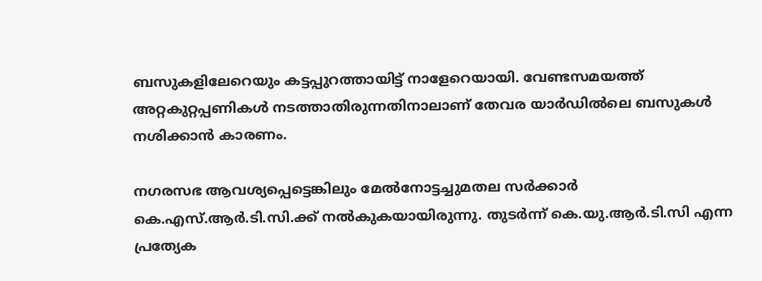ബസുകളിലേറെയും കട്ടപ്പുറത്തായിട്ട് നാളേറെയായി. വേണ്ടസമയത്ത് അറ്റകുറ്റപ്പണികള്‍ നടത്താതിരുന്നതിനാലാണ് തേവര യാര്‍ഡില്‍ലെ ബസുകള്‍ നശിക്കാന്‍ കാരണം.

നഗരസഭ ആവശ്യപ്പെട്ടെങ്കിലും മേല്‍നോട്ടച്ചുമതല സര്‍ക്കാര്‍ കെ.എസ്.ആര്‍.ടി.സി.ക്ക് നല്‍കുകയായിരുന്നു. തുടര്‍ന്ന് കെ.യു.ആര്‍.ടി.സി എന്ന പ്രത്യേക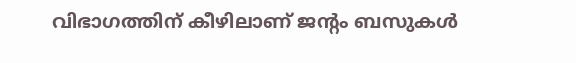വിഭാഗത്തിന് കീഴിലാണ് ജന്റം ബസുകള്‍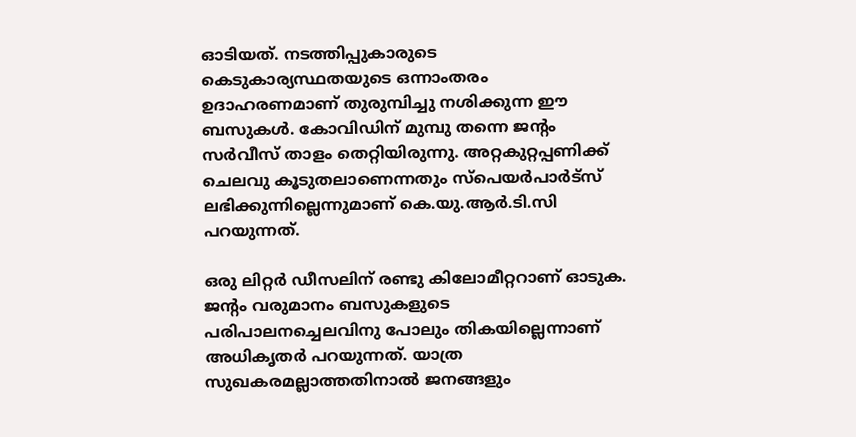ഓടിയത്. നടത്തിപ്പുകാരുടെ കെടുകാര്യസ്ഥതയുടെ ഒന്നാംതരം ഉദാഹരണമാണ് തുരുമ്പിച്ചു നശിക്കുന്ന ഈ ബസുകള്‍. കോവിഡിന് മുമ്പു തന്നെ ജന്റം സര്‍വീസ് താളം തെറ്റിയിരുന്നു. അറ്റകുറ്റപ്പണിക്ക് ചെലവു കൂടുതലാണെന്നതും സ്പെയര്‍പാര്‍ട്സ് ലഭിക്കുന്നില്ലെന്നുമാണ് കെ.യു.ആര്‍.ടി.സി പറയുന്നത്.

ഒരു ലിറ്റര്‍ ഡീസലിന് രണ്ടു കിലോമീറ്ററാണ് ഓടുക. ജന്റം വരുമാനം ബസുകളുടെ പരിപാലനച്ചെലവിനു പോലും തികയില്ലെന്നാണ് അധികൃതര്‍ പറയുന്നത്. യാത്ര സുഖകരമല്ലാത്തതിനാല്‍ ജനങ്ങളും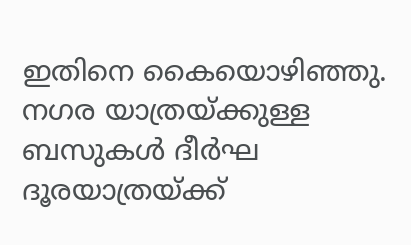ഇതിനെ കൈയൊഴിഞ്ഞു. നഗര യാത്രയ്ക്കുള്ള ബസുകള്‍ ദീര്‍ഘ ദൂരയാത്രയ്ക്ക്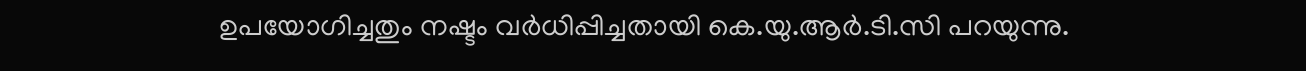ഉപയോഗിച്ചതും നഷ്ടം വര്‍ധിപ്പിച്ചതായി കെ.യു.ആര്‍.ടി.സി പറയുന്നു.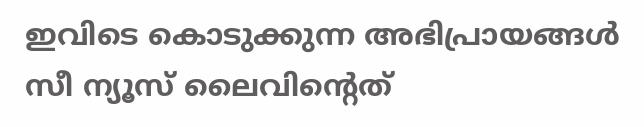ഇവിടെ കൊടുക്കുന്ന അഭിപ്രായങ്ങള്‍ സീ ന്യൂസ് ലൈവിന്റെത്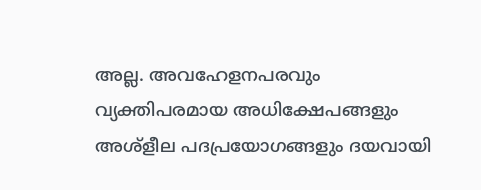അല്ല. അവഹേളനപരവും വ്യക്തിപരമായ അധിക്ഷേപങ്ങളും അശ്‌ളീല പദപ്രയോഗങ്ങളും ദയവായി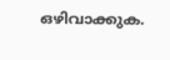ഒഴിവാക്കുക.